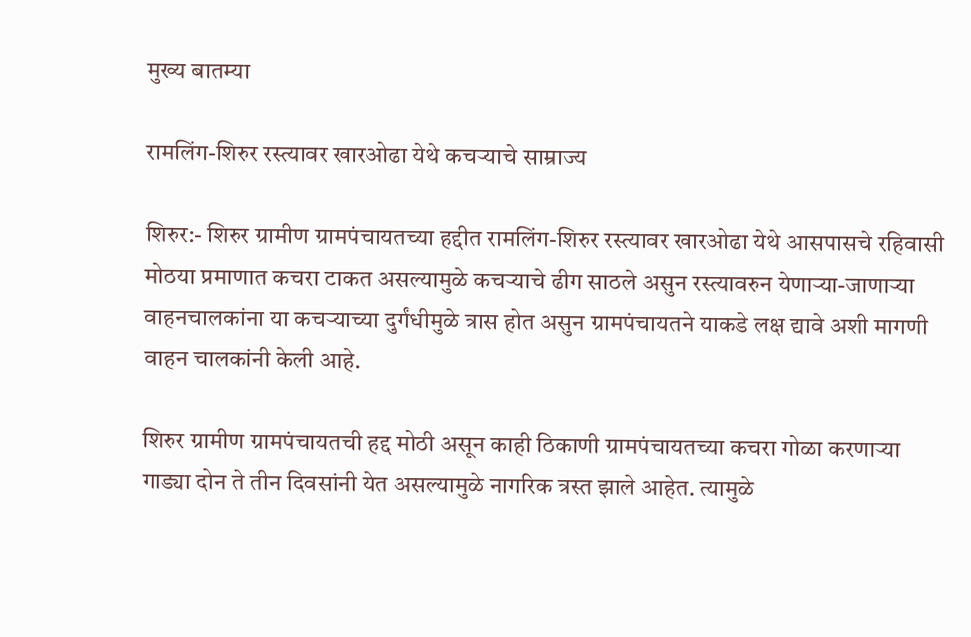मुख्य बातम्या

रामलिंग-शिरुर रस्त्यावर खारओढा येथे कचऱ्याचे साम्राज्य

शिरुर:- शिरुर ग्रामीण ग्रामपंचायतच्या हद्दीत रामलिंग-शिरुर रस्त्यावर खारओढा येथे आसपासचे रहिवासी मोठया प्रमाणात कचरा टाकत असल्यामुळे कचऱ्याचे ढीग साठले असुन रस्त्यावरुन येणाऱ्या-जाणाऱ्या वाहनचालकांना या कचऱ्याच्या दुर्गंधीमुळे त्रास होत असुन ग्रामपंचायतने याकडे लक्ष द्यावे अशी मागणी वाहन चालकांनी केली आहे.

शिरुर ग्रामीण ग्रामपंचायतची हद्द मोठी असून काही ठिकाणी ग्रामपंचायतच्या कचरा गोळा करणाऱ्या गाड्या दोन ते तीन दिवसांनी येत असल्यामुळे नागरिक त्रस्त झाले आहेत. त्यामुळे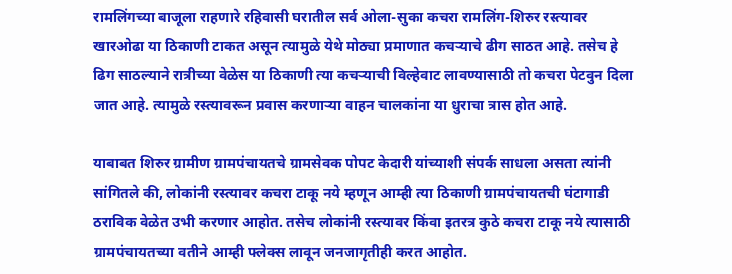रामलिंगच्या बाजूला राहणारे रहिवासी घरातील सर्व ओला-सुका कचरा रामलिंग-शिरुर रस्त्यावर खारओढा या ठिकाणी टाकत असून त्यामुळे येथे मोठ्या प्रमाणात कचऱ्याचे ढीग साठत आहे. तसेच हे ढिग साठल्याने रात्रीच्या वेळेस या ठिकाणी त्या कचऱ्याची विल्हेवाट लावण्यासाठी तो कचरा पेटवुन दिला जात आहे. त्यामुळे रस्त्यावरून प्रवास करणाऱ्या वाहन चालकांना या धुराचा त्रास होत आहे.

याबाबत शिरुर ग्रामीण ग्रामपंचायतचे ग्रामसेवक पोपट केदारी यांच्याशी संपर्क साधला असता त्यांनी सांगितले की, लोकांनी रस्त्यावर कचरा टाकू नये म्हणून आम्ही त्या ठिकाणी ग्रामपंचायतची घंटागाडी ठराविक वेळेत उभी करणार आहोत. तसेच लोकांनी रस्त्यावर किंवा इतरत्र कुठे कचरा टाकू नये त्यासाठी ग्रामपंचायतच्या वतीने आम्ही फ्लेक्स लावून जनजागृतीही करत आहोत.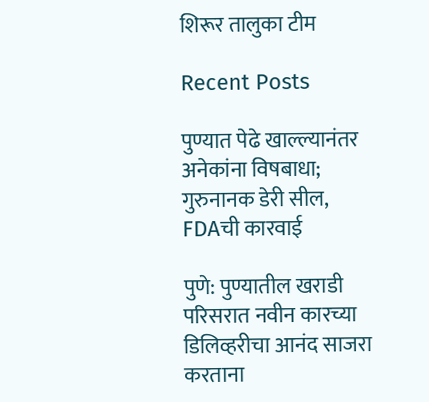शिरूर तालुका टीम

Recent Posts

पुण्यात पेढे खाल्ल्यानंतर अनेकांना विषबाधा; गुरुनानक डेरी सील, FDAची कारवाई

पुणे: पुण्यातील खराडी परिसरात नवीन कारच्या डिलिव्हरीचा आनंद साजरा करताना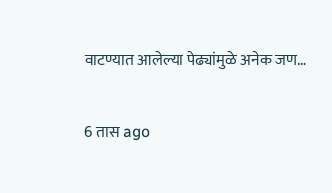वाटण्यात आलेल्या पेढ्यांमुळे अनेक जण…

6 तास ago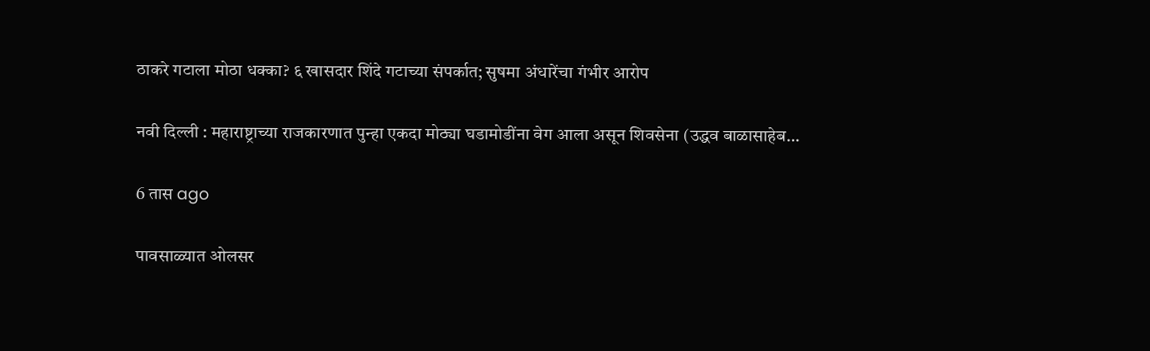ठाकरे गटाला मोठा धक्का? ६ खासदार शिंदे गटाच्या संपर्कात; सुषमा अंधारेंचा गंभीर आरोप

नवी दिल्ली : महाराष्ट्राच्या राजकारणात पुन्हा एकदा मोठ्या घडामोडींना वेग आला असून शिवसेना (उद्धव बाळासाहेब…

6 तास ago

पावसाळ्यात ओलसर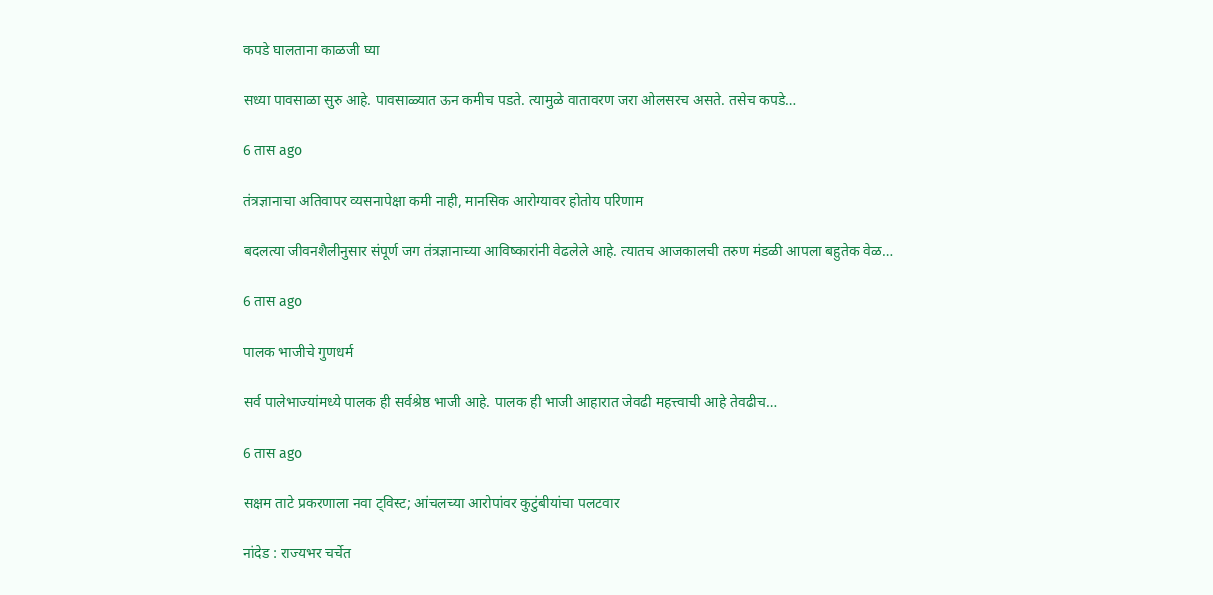कपडे घालताना काळजी घ्या

सध्या पावसाळा सुरु आहे. पावसाळ्यात ऊन कमीच पडते. त्यामुळे वातावरण जरा ओलसरच असते. तसेच कपडे…

6 तास ago

तंत्रज्ञानाचा अतिवापर व्यसनापेक्षा कमी नाही, मानसिक आरोग्यावर होतोय परिणाम

बदलत्या जीवनशैलीनुसार संपूर्ण जग तंत्रज्ञानाच्या आविष्कारांनी वेढलेले आहे. त्यातच आजकालची तरुण मंडळी आपला बहुतेक वेळ…

6 तास ago

पालक भाजीचे गुणधर्म

सर्व पालेभाज्यांमध्ये पालक ही सर्वश्रेष्ठ भाजी आहे. पालक ही भाजी आहारात जेवढी महत्त्वाची आहे तेवढीच…

6 तास ago

सक्षम ताटे प्रकरणाला नवा ट्विस्ट; आंचलच्या आरोपांवर कुटुंबीयांचा पलटवार

नांदेड : राज्यभर चर्चेत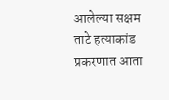आलेल्या सक्षम ताटे हत्याकांड प्रकरणात आता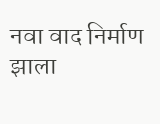नवा वाद निर्माण झाला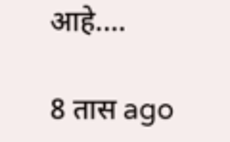आहे.…

8 तास ago